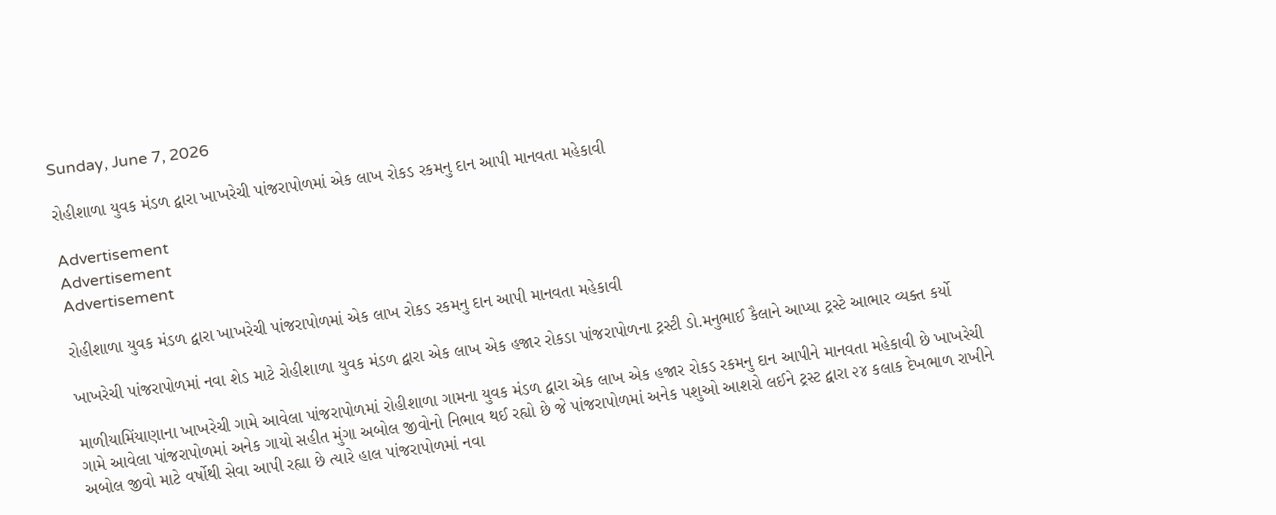Sunday, June 7, 2026

રોહીશાળા યુવક મંડળ દ્વારા ખાખરેચી પાંજરાપોળમાં એક લાખ રોકડ રકમનુ દાન આપી માનવતા મહેકાવી

Advertisement
Advertisement
Advertisement

રોહીશાળા યુવક મંડળ દ્વારા ખાખરેચી પાંજરાપોળમાં એક લાખ રોકડ રકમનુ દાન આપી માનવતા મહેકાવી

ખાખરેચી પાંજરાપોળમાં નવા શેડ માટે રોહીશાળા યુવક મંડળ દ્વારા એક લાખ એક હજાર રોકડા પાંજરાપોળના ટ્રસ્ટી ડો.મનુભાઈ કૈલાને આપ્યા ટ્રસ્ટે આભાર વ્યક્ત કર્યો

માળીયામિંયાણાના ખાખરેચી ગામે આવેલા પાંજરાપોળમાં રોહીશાળા ગામના યુવક મંડળ દ્વારા એક લાખ એક હજાર રોકડ રકમનુ દાન આપીને માનવતા મહેકાવી છે ખાખરેચી ગામે આવેલા પાંજરાપોળમાં અનેક ગાયો સહીત મુંગા અબોલ જીવોનો નિભાવ થઈ રહ્યો છે જે પાંજરાપોળમાં અનેક પશુઓ આશરો લઈને ટ્રસ્ટ દ્વારા ૨૪ કલાક દેખભાળ રાખીને અબોલ જીવો માટે વર્ષોથી સેવા આપી રહ્યા છે ત્યારે હાલ પાંજરાપોળમાં નવા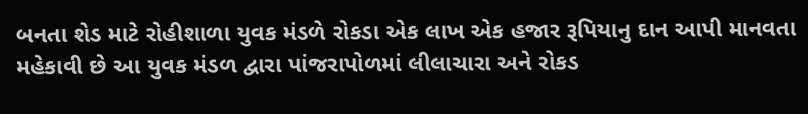બનતા શેડ માટે રોહીશાળા યુવક મંડળે રોકડા એક લાખ એક હજાર રૂપિયાનુ દાન આપી માનવતા મહેકાવી છે આ યુવક મંડળ દ્વારા પાંજરાપોળમાં લીલાચારા અને રોકડ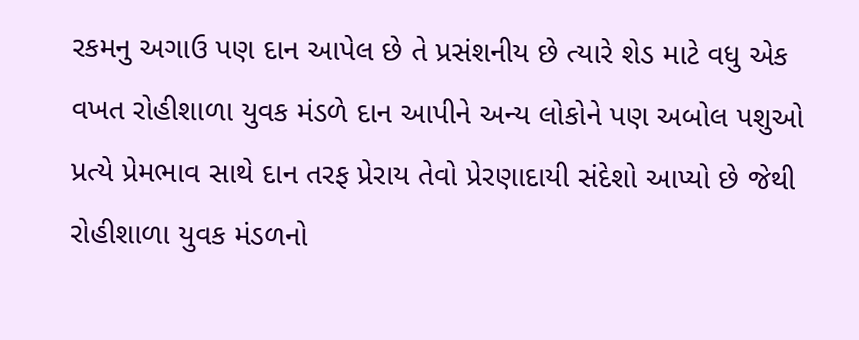રકમનુ અગાઉ પણ દાન આપેલ છે તે પ્રસંશનીય છે ત્યારે શેડ માટે વધુ એક વખત રોહીશાળા યુવક મંડળે દાન આપીને અન્ય લોકોને પણ અબોલ પશુઓ પ્રત્યે પ્રેમભાવ સાથે દાન તરફ પ્રેરાય તેવો પ્રેરણાદાયી સંદેશો આપ્યો છે જેથી રોહીશાળા યુવક મંડળનો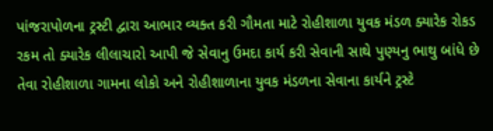પાંજરાપોળના ટ્રસ્ટી દ્વારા આભાર વ્યક્ત કરી ગૌમતા માટે રોહીશાળા યુવક મંડળ ક્યારેક રોકડ રકમ તો ક્યારેક લીલાચારો આપી જે સેવાનુ ઉમદા કાર્ય કરી સેવાની સાથે પુણ્યનુ ભાથુ બાંધે છે તેવા રોહીશાળા ગામના લોકો અને રોહીશાળાના યુવક મંડળના સેવાના કાર્યને ટ્રસ્ટે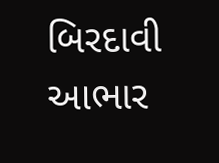બિરદાવી આભાર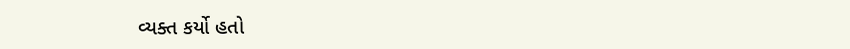વ્યક્ત કર્યો હતો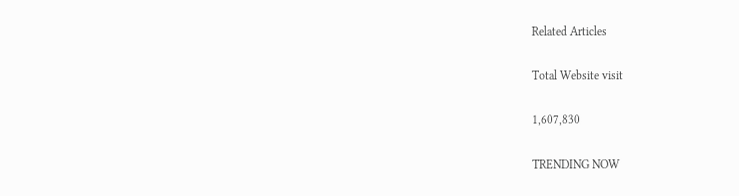Related Articles

Total Website visit

1,607,830

TRENDING NOW